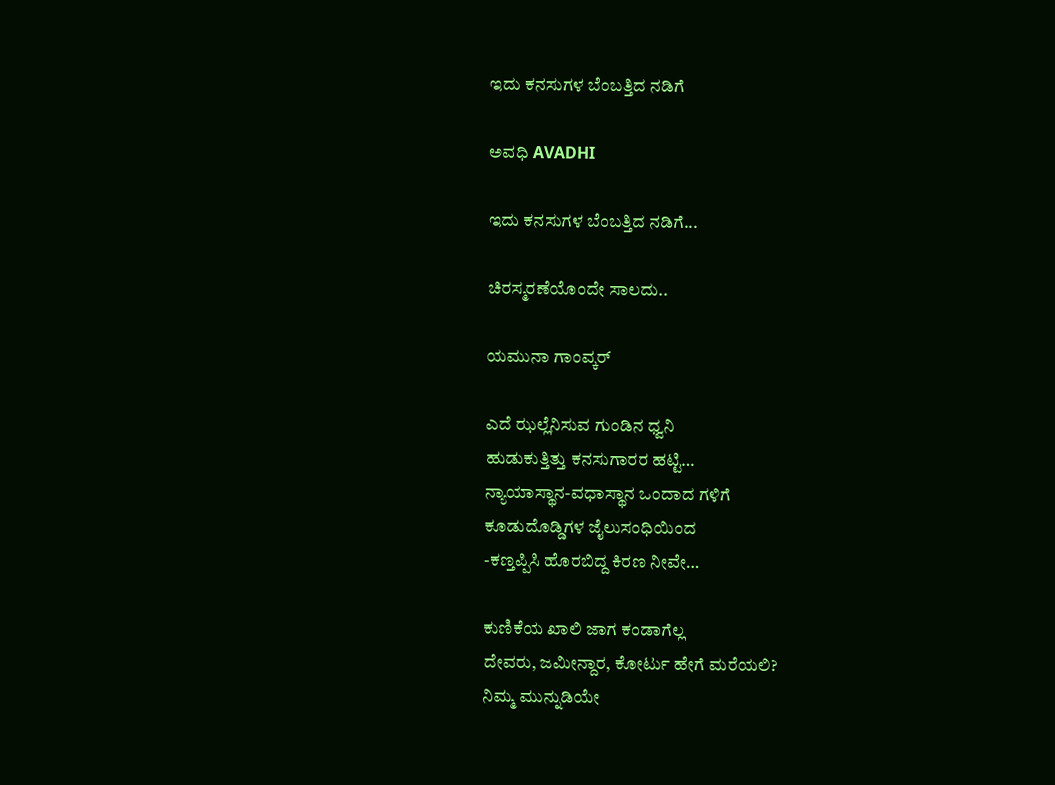ಇದು ಕನಸುಗಳ ಬೆಂಬತ್ತಿದ ನಡಿಗೆ‍

ಅವಧಿ AVADHI

ಇದು ಕನಸುಗಳ ಬೆಂಬತ್ತಿದ ನಡಿಗೆ...

ಚಿರಸ್ಮರಣೆಯೊಂದೇ ಸಾಲದು..

ಯಮುನಾ ಗಾಂವ್ಕರ್

ಎದೆ ಝಲ್ಲೆನಿಸುವ ಗುಂಡಿನ ಧ್ವನಿ
ಹುಡುಕುತ್ತಿತ್ತು ಕನಸುಗಾರರ ಹಟ್ಟಿ…
ನ್ಯಾಯಾಸ್ಥಾನ-ವಧಾಸ್ಥಾನ ಒಂದಾದ ಗಳಿಗೆ
ಕೂಡುದೊಡ್ಡಿಗಳ ಜೈಲುಸಂಧಿಯಿಂದ
-ಕಣ್ತಪ್ಪಿಸಿ ಹೊರಬಿದ್ದ ಕಿರಣ ನೀವೇ…

ಕುಣಿಕೆಯ ಖಾಲಿ ಜಾಗ ಕಂಡಾಗೆಲ್ಲ
ದೇವರು, ಜಮೀನ್ದಾರ, ಕೋರ್ಟು ಹೇಗೆ ಮರೆಯಲಿ?
ನಿಮ್ಮ ಮುನ್ನುಡಿಯೇ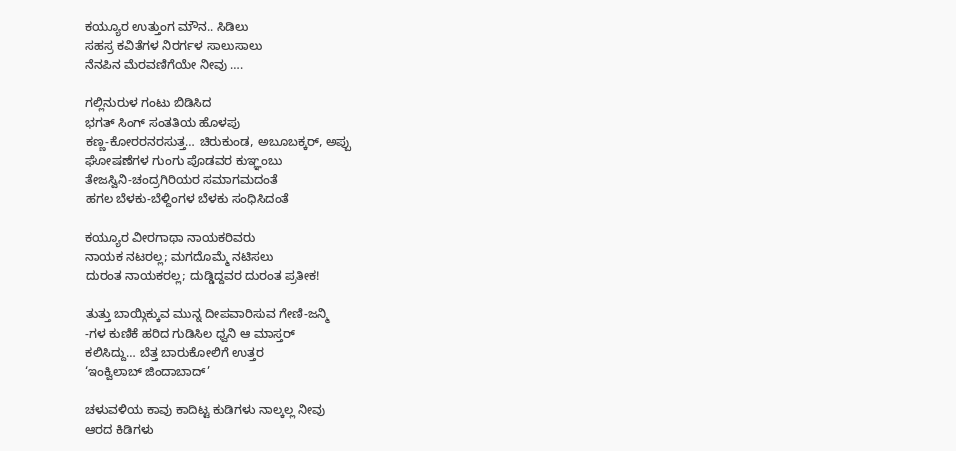ಕಯ್ಯೂರ ಉತ್ತುಂಗ ಮೌನ.. ಸಿಡಿಲು
ಸಹಸ್ರ ಕವಿತೆಗಳ ನಿರರ್ಗಳ ಸಾಲುಸಾಲು
ನೆನಪಿನ ಮೆರವಣಿಗೆಯೇ ನೀವು ….

ಗಲ್ಲಿನುರುಳ ಗಂಟು ಬಿಡಿಸಿದ
ಭಗತ್ ಸಿಂಗ್ ಸಂತತಿಯ ಹೊಳಪು
ಕಣ್ಣ-ಕೋರರನರಸುತ್ತ… ಚಿರುಕುಂಡ, ಅಬೂಬಕ್ಕರ್, ಅಪ್ಪು
ಘೋಷಣೆಗಳ ಗುಂಗು ಪೊಡವರ ಕುಞ್ಞಂಬು
ತೇಜಸ್ವಿನಿ-ಚಂದ್ರಗಿರಿಯರ ಸಮಾಗಮದಂತೆ
ಹಗಲ ಬೆಳಕು-ಬೆಳ್ದಿಂಗಳ ಬೆಳಕು ಸಂಧಿಸಿದಂತೆ

ಕಯ್ಯೂರ ವೀರಗಾಥಾ ನಾಯಕರಿವರು
ನಾಯಕ ನಟರಲ್ಲ; ಮಗದೊಮ್ಮೆ ನಟಿಸಲು
ದುರಂತ ನಾಯಕರಲ್ಲ; ದುಡ್ಡಿದ್ದವರ ದುರಂತ ಪ್ರತೀಕ!

ತುತ್ತು ಬಾಯ್ಗಿಕ್ಕುವ ಮುನ್ನ ದೀಪವಾರಿಸುವ ಗೇಣಿ-ಜನ್ಮಿ
-ಗಳ ಕುಣಿಕೆ ಹರಿದ ಗುಡಿಸಿಲ ಧ್ವನಿ ಆ ಮಾಸ್ತರ್
ಕಲಿಸಿದ್ದು… ಬೆತ್ತ ಬಾರುಕೋಲಿಗೆ ಉತ್ತರ
‘ಇಂಕ್ವಿಲಾಬ್ ಜಿಂದಾಬಾದ್’

ಚಳುವಳಿಯ ಕಾವು ಕಾದಿಟ್ಟ ಕುಡಿಗಳು ನಾಲ್ಕಲ್ಲ ನೀವು
ಆರದ ಕಿಡಿಗಳು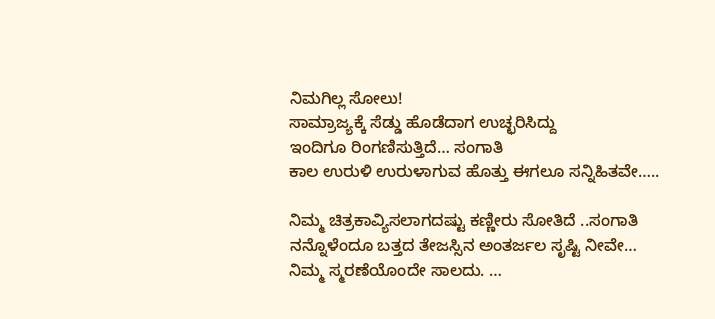ನಿಮಗಿಲ್ಲ ಸೋಲು!
ಸಾಮ್ರಾಜ್ಯಕ್ಕೆ ಸೆಡ್ಡು ಹೊಡೆದಾಗ ಉಚ್ಛರಿಸಿದ್ದು
ಇಂದಿಗೂ ರಿಂಗಣಿಸುತ್ತಿದೆ… ಸಂಗಾತಿ
ಕಾಲ ಉರುಳಿ ಉರುಳಾಗುವ ಹೊತ್ತು ಈಗಲೂ ಸನ್ನಿಹಿತವೇ…..

ನಿಮ್ಮ ಚಿತ್ರಕಾವ್ಯಿಸಲಾಗದಷ್ಟು ಕಣ್ಣೀರು ಸೋತಿದೆ ..ಸಂಗಾತಿ
ನನ್ನೊಳೆಂದೂ ಬತ್ತದ ತೇಜಸ್ಸಿನ ಅಂತರ್ಜಲ ಸೃಷ್ಟಿ ನೀವೇ…
ನಿಮ್ಮ ಸ್ಮರಣೆಯೊಂದೇ ಸಾಲದು. …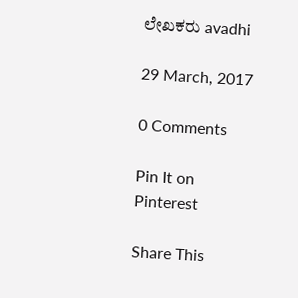ಲೇಖಕರು avadhi

29 March, 2017

0 Comments

Pin It on Pinterest

Share This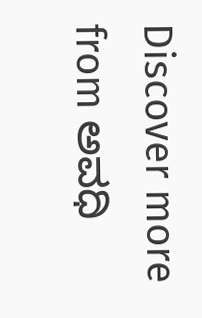Discover more from ಅವಧಿ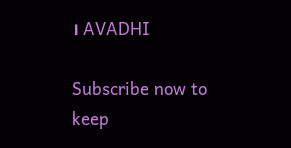। AVADHI

Subscribe now to keep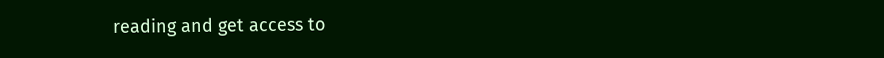reading and get access to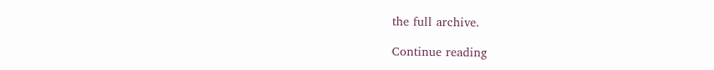the full archive.

Continue reading